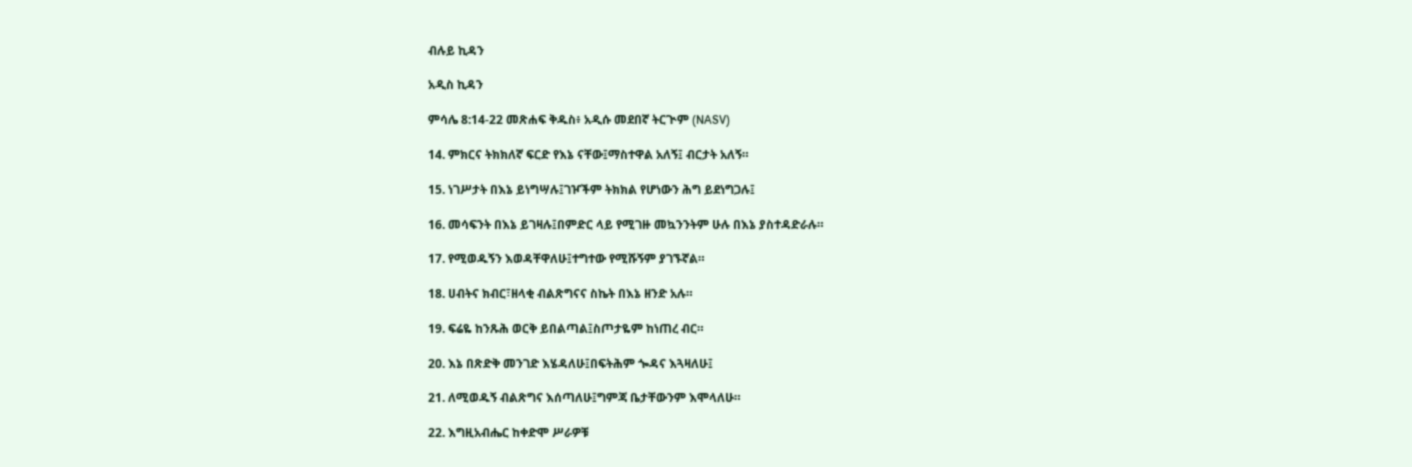ብሉይ ኪዳን

አዲስ ኪዳን

ምሳሌ 8:14-22 መጽሐፍ ቅዱስ፥ አዲሱ መደበኛ ትርጒም (NASV)

14. ምክርና ትክክለኛ ፍርድ የእኔ ናቸው፤ማስተዋል አለኝ፤ ብርታት አለኝ።

15. ነገሥታት በእኔ ይነግሣሉ፤ገዦችም ትክክል የሆነውን ሕግ ይደነግጋሉ፤

16. መሳፍንት በእኔ ይገዛሉ፤በምድር ላይ የሚገዙ መኳንንትም ሁሉ በእኔ ያስተዳድራሉ።

17. የሚወዱኝን እወዳቸዋለሁ፤ተግተው የሚሹኝም ያገኙኛል።

18. ሀብትና ክብር፣ዘላቂ ብልጽግናና ስኬት በእኔ ዘንድ አሉ።

19. ፍሬዬ ከንጹሕ ወርቅ ይበልጣል፤ስጦታዬም ከነጠረ ብር።

20. እኔ በጽድቅ መንገድ እሄዳለሁ፤በፍትሕም ጐዳና እጓዛለሁ፤

21. ለሚወዱኝ ብልጽግና እሰጣለሁ፤ግምጃ ቤታቸውንም እሞላለሁ።

22. እግዚአብሔር ከቀድሞ ሥራዎቹ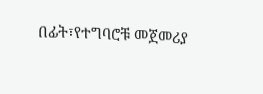በፊት፣የተግባሮቹ መጀመሪያ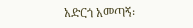አድርጎ አመጣኝ፡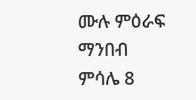ሙሉ ምዕራፍ ማንበብ ምሳሌ 8